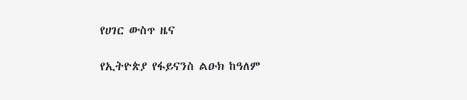የሀገር ውስጥ ዜና

የኢትዮጵያ የፋይናንስ ልዑክ ከዓለም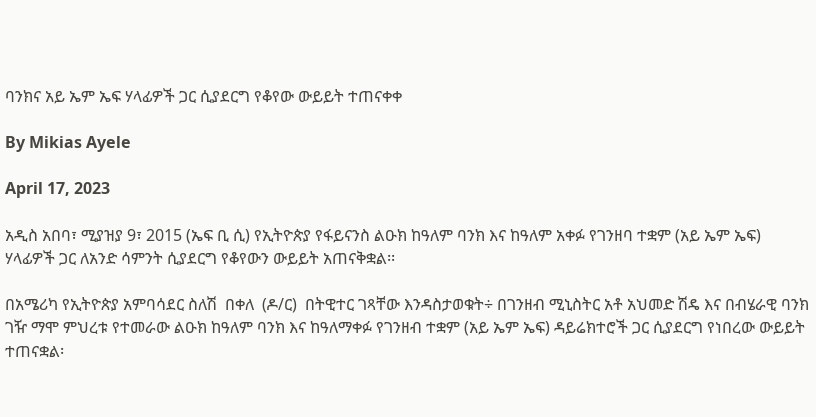ባንክና አይ ኤም ኤፍ ሃላፊዎች ጋር ሲያደርግ የቆየው ውይይት ተጠናቀቀ

By Mikias Ayele

April 17, 2023

አዲስ አበባ፣ ሚያዝያ 9፣ 2015 (ኤፍ ቢ ሲ) የኢትዮጵያ የፋይናንስ ልዑክ ከዓለም ባንክ እና ከዓለም አቀፉ የገንዘባ ተቋም (አይ ኤም ኤፍ) ሃላፊዎች ጋር ለአንድ ሳምንት ሲያደርግ የቆየውን ውይይት አጠናቅቋል፡፡

በአሜሪካ የኢትዮጵያ አምባሳደር ስለሽ  በቀለ  (ዶ/ር)  በትዊተር ገጻቸው እንዳስታወቁት÷ በገንዘብ ሚኒስትር አቶ አህመድ ሽዴ እና በብሄራዊ ባንክ ገዥ ማሞ ምህረቱ የተመራው ልዑክ ከዓለም ባንክ እና ከዓለማቀፉ የገንዘብ ተቋም (አይ ኤም ኤፍ) ዳይሬክተሮች ጋር ሲያደርግ የነበረው ውይይት ተጠናቋል፡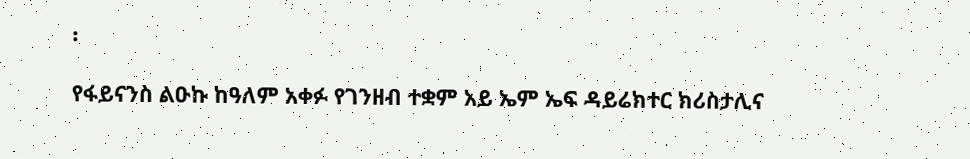፡

የፋይናንስ ልዑኩ ከዓለም አቀፉ የገንዘብ ተቋም አይ ኤም ኤፍ ዳይሬክተር ክሪስታሊና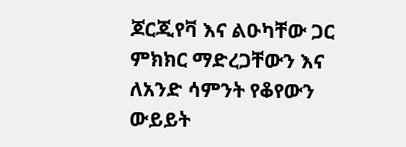ጆርጂየቫ እና ልዑካቸው ጋር ምክክር ማድረጋቸውን እና ለአንድ ሳምንት የቆየውን ውይይት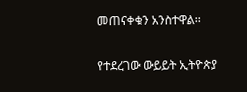መጠናቀቁን አንስተዋል፡፡

የተደረገው ውይይት ኢትዮጵያ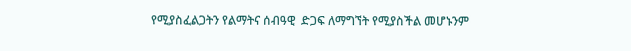የሚያስፈልጋትን የልማትና ሰብዓዊ  ድጋፍ ለማግኘት የሚያስችል መሆኑንም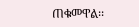ጠቁመዋል፡፡